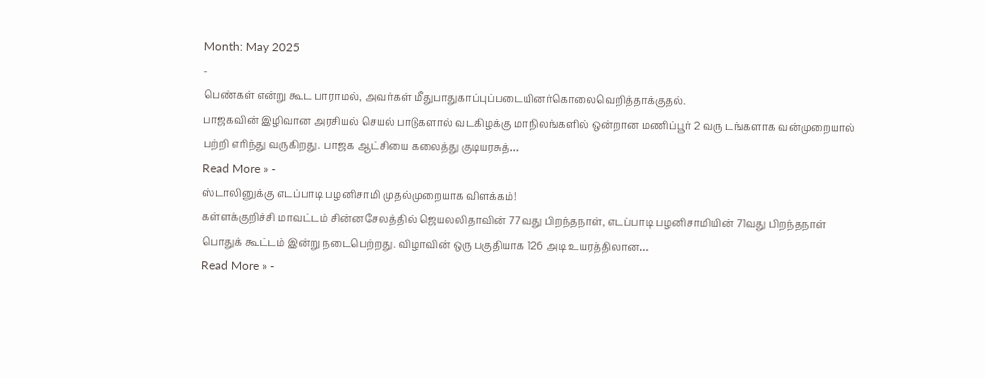Month: May 2025
-
பெண்கள் என்று கூட பாராமல், அவர்கள் மீதுபாதுகாப்புப்படையினர்கொலைவெறித்தாக்குதல்.
பாஜகவின் இழிவான அரசியல் செயல் பாடுகளால் வடகிழக்கு மாநிலங்களில் ஒன்றான மணிப்பூர் 2 வரு டங்களாக வன்முறையால் பற்றி எரிந்து வருகிறது. பாஜக ஆட்சியை கலைத்து குடியரசுத்…
Read More » -
ஸ்டாலினுக்கு எடப்பாடி பழனிசாமி முதல்முறையாக விளக்கம்!
கள்ளக்குறிச்சி மாவட்டம் சின்னசேலத்தில் ஜெயலலிதாவின் 77வது பிறந்தநாள், எடப்பாடி பழனிசாமியின் 71வது பிறந்தநாள் பொதுக் கூட்டம் இன்று நடைபெற்றது. விழாவின் ஒரு பகுதியாக 126 அடி உயரத்திலான…
Read More » -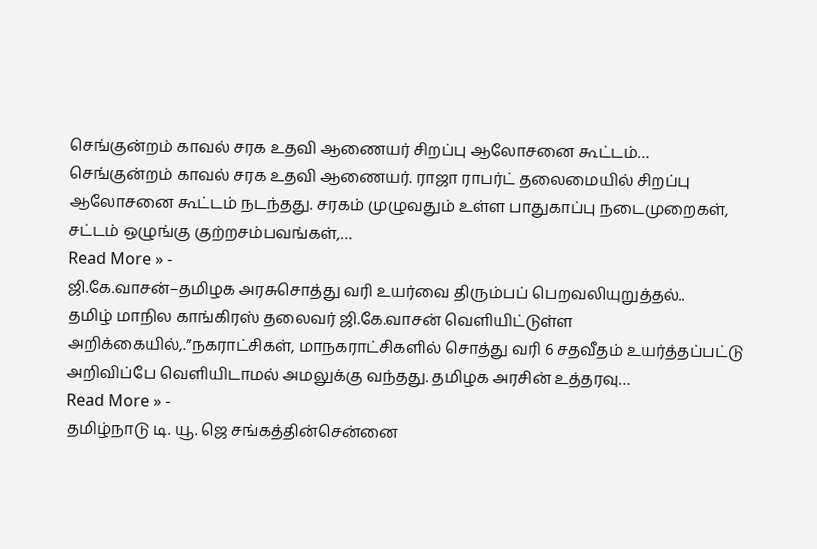செங்குன்றம் காவல் சரக உதவி ஆணையர் சிறப்பு ஆலோசனை கூட்டம்…
செங்குன்றம் காவல் சரக உதவி ஆணையர். ராஜா ராபர்ட் தலைமையில் சிறப்பு ஆலோசனை கூட்டம் நடந்தது. சரகம் முழுவதும் உள்ள பாதுகாப்பு நடைமுறைகள், சட்டம் ஒழுங்கு குற்றசம்பவங்கள்,…
Read More » -
ஜி.கே.வாசன்–தமிழக அரசுசொத்து வரி உயர்வை திரும்பப் பெறவலியுறுத்தல்..
தமிழ் மாநில காங்கிரஸ் தலைவர் ஜி.கே.வாசன் வெளியிட்டுள்ள அறிக்கையில்,.”நகராட்சிகள், மாநகராட்சிகளில் சொத்து வரி 6 சதவீதம் உயர்த்தப்பட்டு அறிவிப்பே வெளியிடாமல் அமலுக்கு வந்தது. தமிழக அரசின் உத்தரவு…
Read More » -
தமிழ்நாடு டி. யூ. ஜெ சங்கத்தின்சென்னை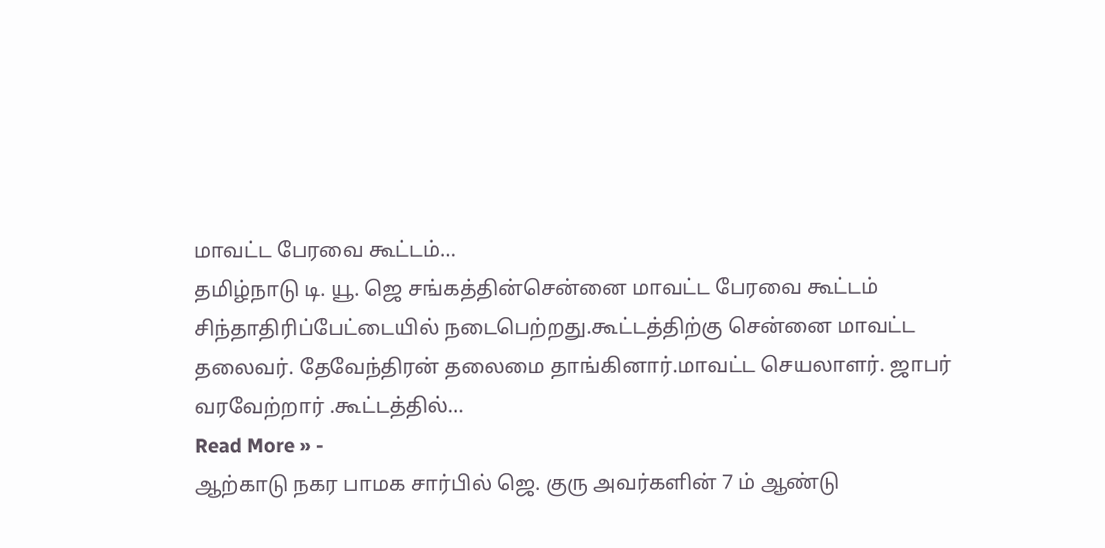மாவட்ட பேரவை கூட்டம்…
தமிழ்நாடு டி. யூ. ஜெ சங்கத்தின்சென்னை மாவட்ட பேரவை கூட்டம் சிந்தாதிரிப்பேட்டையில் நடைபெற்றது.கூட்டத்திற்கு சென்னை மாவட்ட தலைவர். தேவேந்திரன் தலைமை தாங்கினார்.மாவட்ட செயலாளர். ஜாபர் வரவேற்றார் .கூட்டத்தில்…
Read More » -
ஆற்காடு நகர பாமக சார்பில் ஜெ. குரு அவர்களின் 7 ம் ஆண்டு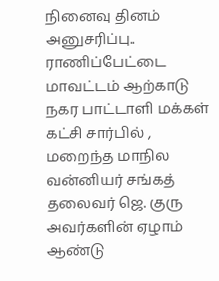நினைவு தினம் அனுசரிப்பு..
ராணிப்பேட்டை மாவட்டம் ஆற்காடு நகர பாட்டாளி மக்கள் கட்சி சார்பில் , மறைந்த மாநில வன்னியர் சங்கத் தலைவர் ஜெ. குரு அவர்களின் ஏழாம் ஆண்டு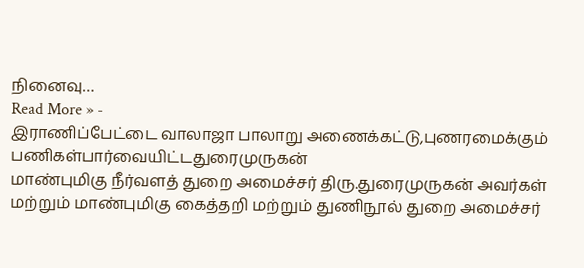நினைவு…
Read More » -
இராணிப்பேட்டை வாலாஜா பாலாறு அணைக்கட்டு,புணரமைக்கும் பணிகள்பார்வையிட்டதுரைமுருகன்
மாண்புமிகு நீர்வளத் துறை அமைச்சர் திரு.துரைமுருகன் அவர்கள் மற்றும் மாண்புமிகு கைத்தறி மற்றும் துணிநூல் துறை அமைச்சர்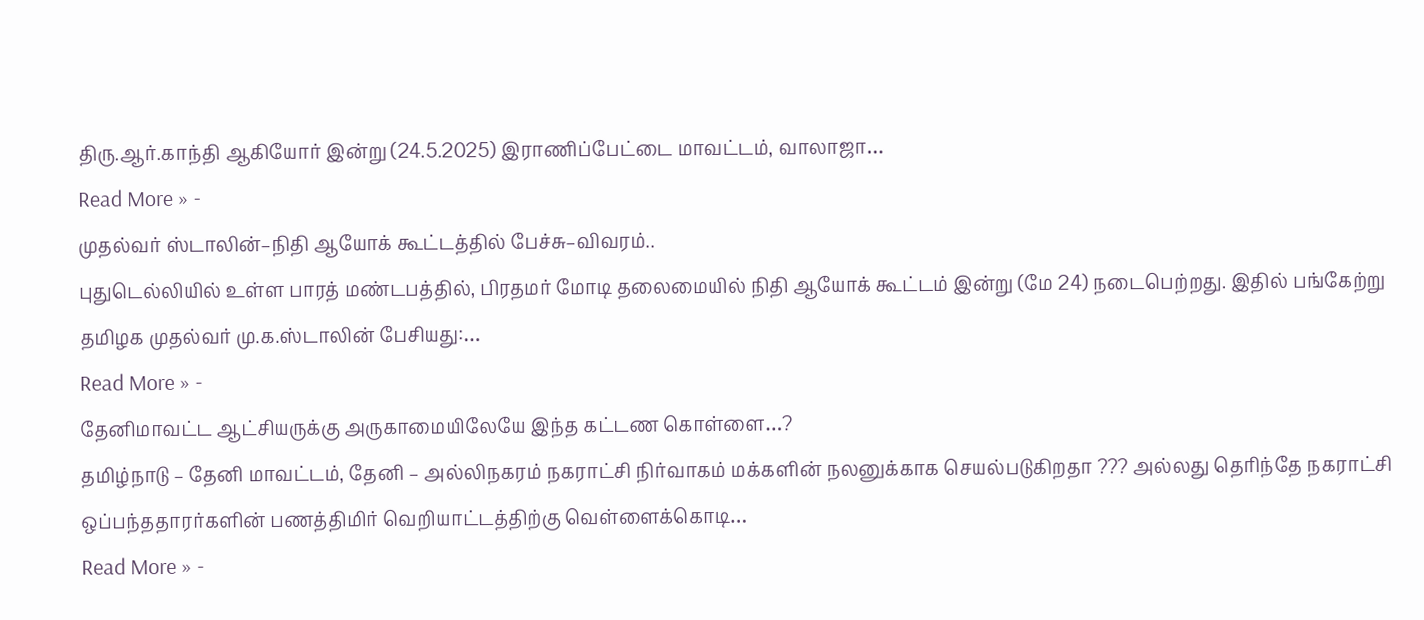திரு.ஆர்.காந்தி ஆகியோர் இன்று (24.5.2025) இராணிப்பேட்டை மாவட்டம், வாலாஜா…
Read More » -
முதல்வர் ஸ்டாலின்–நிதி ஆயோக் கூட்டத்தில் பேச்சு–விவரம்..
புதுடெல்லியில் உள்ள பாரத் மண்டபத்தில், பிரதமர் மோடி தலைமையில் நிதி ஆயோக் கூட்டம் இன்று (மே 24) நடைபெற்றது. இதில் பங்கேற்று தமிழக முதல்வர் மு.க.ஸ்டாலின் பேசியது:…
Read More » -
தேனிமாவட்ட ஆட்சியருக்கு அருகாமையிலேயே இந்த கட்டண கொள்ளை…?
தமிழ்நாடு – தேனி மாவட்டம், தேனி – அல்லிநகரம் நகராட்சி நிர்வாகம் மக்களின் நலனுக்காக செயல்படுகிறதா ??? அல்லது தெரிந்தே நகராட்சி ஒப்பந்ததாரர்களின் பணத்திமிர் வெறியாட்டத்திற்கு வெள்ளைக்கொடி…
Read More » -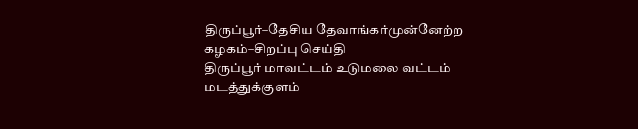திருப்பூர்–தேசிய தேவாங்கர்முன்னேற்ற கழகம்–சிறப்பு செய்தி
திருப்பூர் மாவட்டம் உடுமலை வட்டம் மடத்துக்குளம்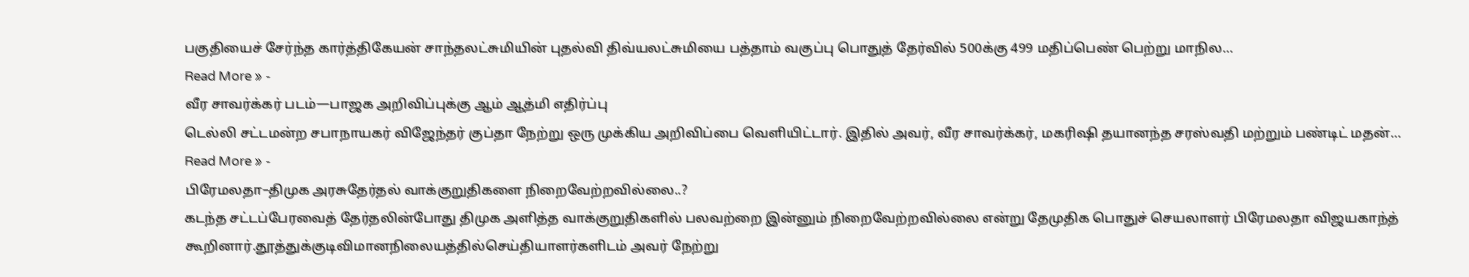பகுதியைச் சேர்ந்த கார்த்திகேயன் சாந்தலட்சுமியின் புதல்வி திவ்யலட்சுமியை பத்தாம் வகுப்பு பொதுத் தேர்வில் 500க்கு 499 மதிப்பெண் பெற்று மாநில…
Read More » -
வீர சாவர்க்கர் படம்—பாஜக அறிவிப்புக்கு ஆம் ஆத்மி எதிர்ப்பு
டெல்லி சட்டமன்ற சபாநாயகர் விஜேந்தர் குப்தா நேற்று ஒரு முக்கிய அறிவிப்பை வெளியிட்டார். இதில் அவர், வீர சாவர்க்கர், மகரிஷி தயானந்த சரஸ்வதி மற்றும் பண்டிட் மதன்…
Read More » -
பிரேமலதா–திமுக அரசுதேர்தல் வாக்குறுதிகளை நிறைவேற்றவில்லை..?
கடந்த சட்டப்பேரவைத் தேர்தலின்போது திமுக அளித்த வாக்குறுதிகளில் பலவற்றை இன்னும் நிறைவேற்றவில்லை என்று தேமுதிக பொதுச் செயலாளர் பிரேமலதா விஜயகாந்த் கூறினார்.தூத்துக்குடிவிமானநிலையத்தில்செய்தியாளர்களிடம் அவர் நேற்று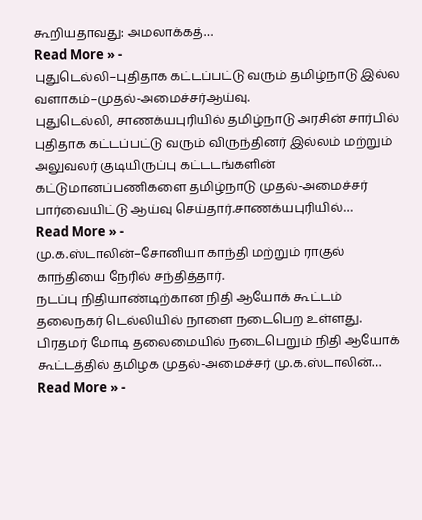கூறியதாவது: அமலாக்கத்…
Read More » -
புதுடெல்லி–புதிதாக கட்டப்பட்டு வரும் தமிழ்நாடு இல்ல வளாகம்–முதல்-அமைச்சர்ஆய்வு.
புதுடெல்லி, சாணக்யபுரியில் தமிழ்நாடு அரசின் சார்பில் புதிதாக கட்டப்பட்டு வரும் விருந்தினர் இல்லம் மற்றும் அலுவலர் குடியிருப்பு கட்டடங்களின் கட்டுமானப்பணிகளை தமிழ்நாடு முதல்-அமைச்சர் பார்வையிட்டு ஆய்வு செய்தார்.சாணக்யபுரியில்…
Read More » -
மு.க.ஸ்டாலின்–சோனியா காந்தி மற்றும் ராகுல் காந்தியை நேரில் சந்தித்தார்.
நடப்பு நிதியாண்டிற்கான நிதி ஆயோக் கூட்டம் தலைநகர் டெல்லியில் நாளை நடைபெற உள்ளது. பிரதமர் மோடி தலைமையில் நடைபெறும் நிதி ஆயோக் கூட்டத்தில் தமிழக முதல்-அமைச்சர் மு.க.ஸ்டாலின்…
Read More » -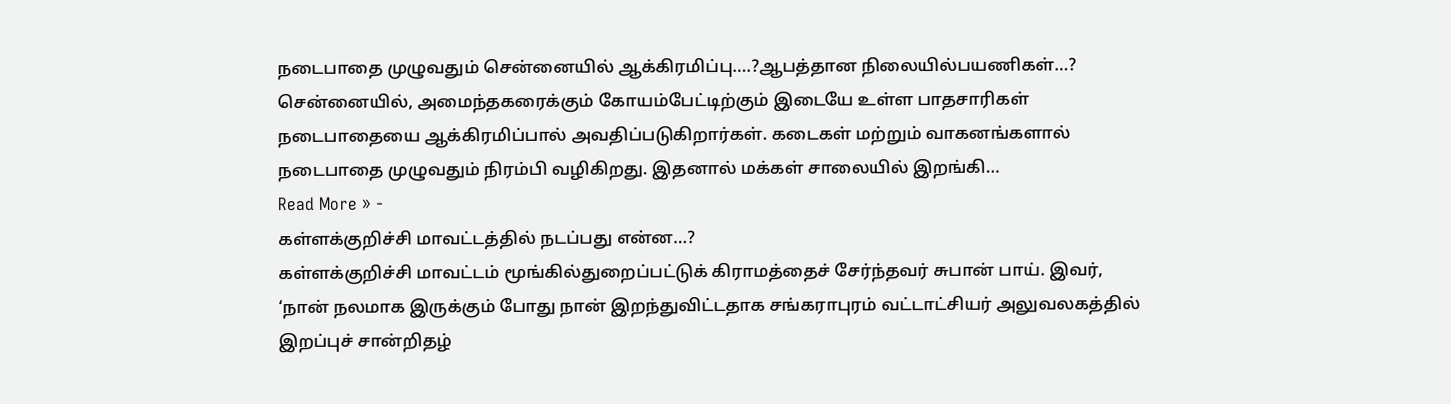நடைபாதை முழுவதும் சென்னையில் ஆக்கிரமிப்பு….?ஆபத்தான நிலையில்பயணிகள்…?
சென்னையில், அமைந்தகரைக்கும் கோயம்பேட்டிற்கும் இடையே உள்ள பாதசாரிகள் நடைபாதையை ஆக்கிரமிப்பால் அவதிப்படுகிறார்கள். கடைகள் மற்றும் வாகனங்களால் நடைபாதை முழுவதும் நிரம்பி வழிகிறது. இதனால் மக்கள் சாலையில் இறங்கி…
Read More » -
கள்ளக்குறிச்சி மாவட்டத்தில் நடப்பது என்ன…?
கள்ளக்குறிச்சி மாவட்டம் மூங்கில்துறைப்பட்டுக் கிராமத்தைச் சேர்ந்தவர் சுபான் பாய். இவர், ‘நான் நலமாக இருக்கும் போது நான் இறந்துவிட்டதாக சங்கராபுரம் வட்டாட்சியர் அலுவலகத்தில் இறப்புச் சான்றிதழ்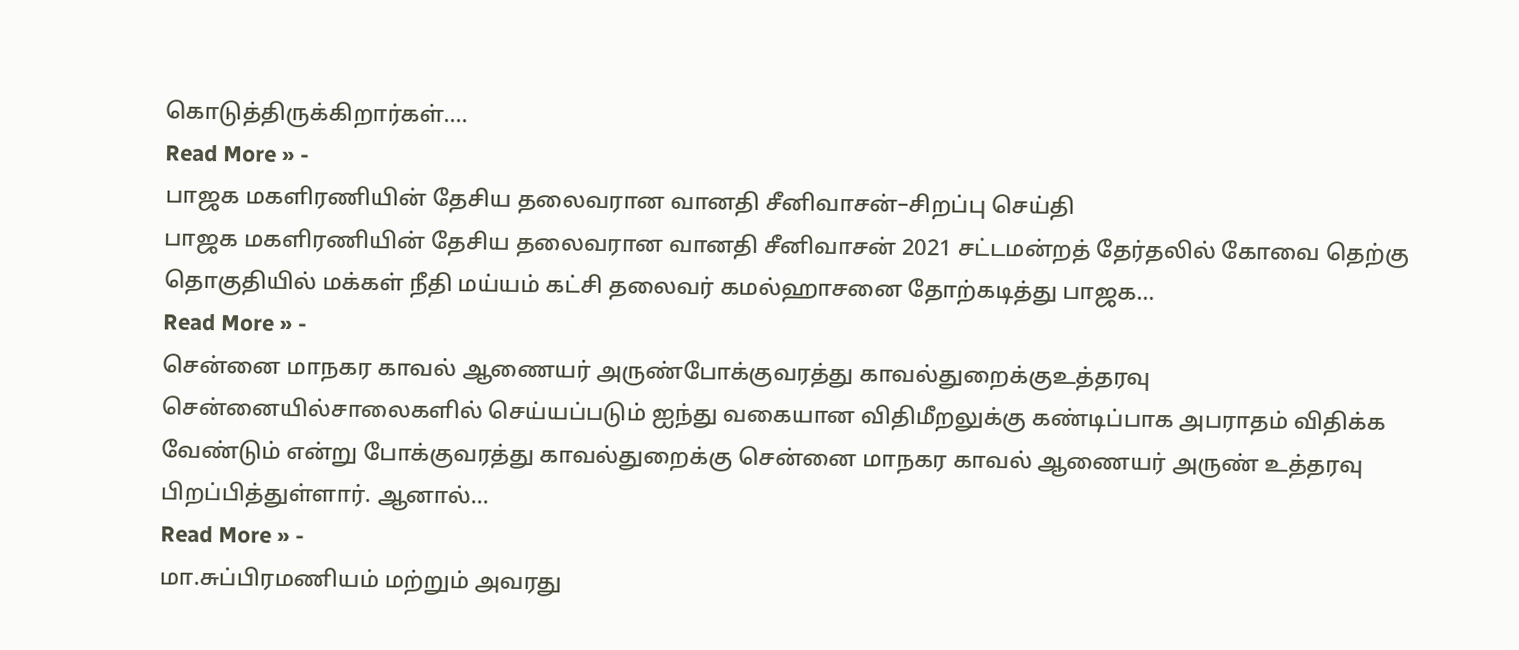கொடுத்திருக்கிறார்கள்.…
Read More » -
பாஜக மகளிரணியின் தேசிய தலைவரான வானதி சீனிவாசன்–சிறப்பு செய்தி
பாஜக மகளிரணியின் தேசிய தலைவரான வானதி சீனிவாசன் 2021 சட்டமன்றத் தேர்தலில் கோவை தெற்கு தொகுதியில் மக்கள் நீதி மய்யம் கட்சி தலைவர் கமல்ஹாசனை தோற்கடித்து பாஜக…
Read More » -
சென்னை மாநகர காவல் ஆணையர் அருண்போக்குவரத்து காவல்துறைக்குஉத்தரவு
சென்னையில்சாலைகளில் செய்யப்படும் ஐந்து வகையான விதிமீறலுக்கு கண்டிப்பாக அபராதம் விதிக்க வேண்டும் என்று போக்குவரத்து காவல்துறைக்கு சென்னை மாநகர காவல் ஆணையர் அருண் உத்தரவு பிறப்பித்துள்ளார். ஆனால்…
Read More » -
மா.சுப்பிரமணியம் மற்றும் அவரது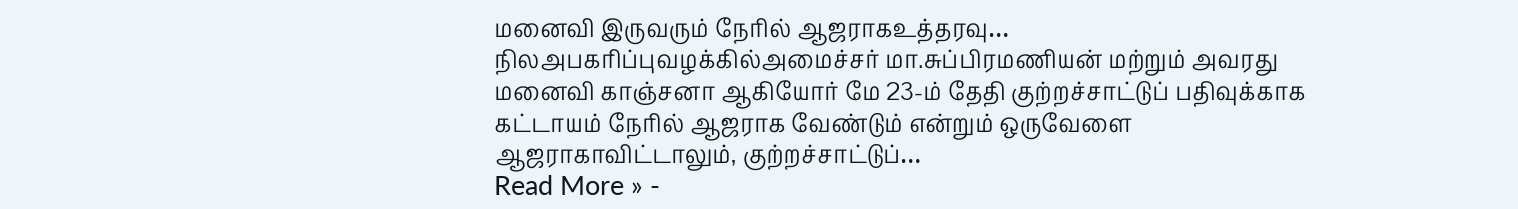மனைவி இருவரும் நேரில் ஆஜராகஉத்தரவு…
நிலஅபகரிப்புவழக்கில்அமைச்சர் மா.சுப்பிரமணியன் மற்றும் அவரது மனைவி காஞ்சனா ஆகியோர் மே 23-ம் தேதி குற்றச்சாட்டுப் பதிவுக்காக கட்டாயம் நேரில் ஆஜராக வேண்டும் என்றும் ஒருவேளை ஆஜராகாவிட்டாலும், குற்றச்சாட்டுப்…
Read More » -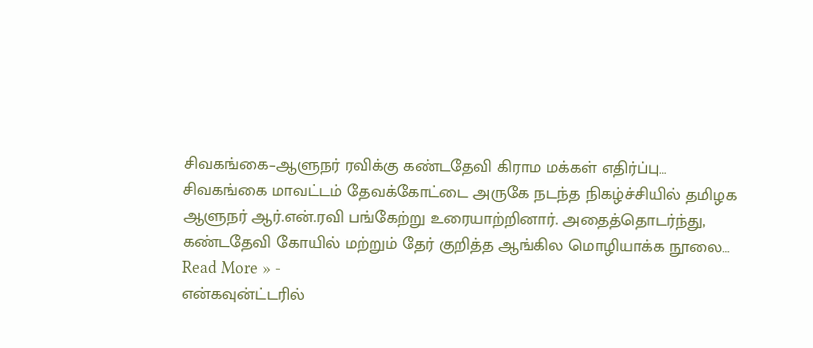சிவகங்கை–ஆளுநர் ரவிக்கு கண்டதேவி கிராம மக்கள் எதிர்ப்பு…
சிவகங்கை மாவட்டம் தேவக்கோட்டை அருகே நடந்த நிகழ்ச்சியில் தமிழக ஆளுநர் ஆர்.என்.ரவி பங்கேற்று உரையாற்றினார். அதைத்தொடர்ந்து, கண்டதேவி கோயில் மற்றும் தேர் குறித்த ஆங்கில மொழியாக்க நூலை…
Read More » -
என்கவுன்ட்டரில்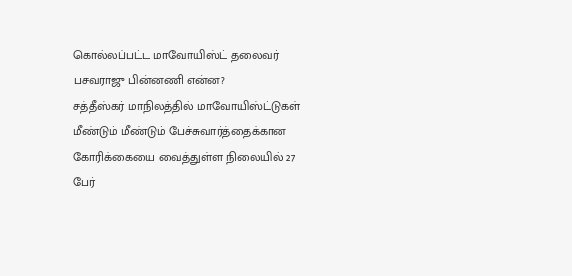கொல்லப்பட்ட மாவோயிஸ்ட் தலைவர் பசவராஜு பின்னணி என்ன?
சத்தீஸ்கர் மாநிலத்தில் மாவோயிஸ்ட்டுகள் மீண்டும் மீண்டும் பேச்சுவார்த்தைக்கான கோரிக்கையை வைத்துள்ள நிலையில் 27 பேர்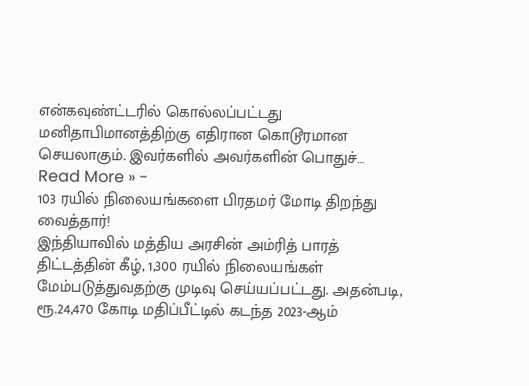என்கவுண்ட்டரில் கொல்லப்பட்டது மனிதாபிமானத்திற்கு எதிரான கொடூரமான செயலாகும். இவர்களில் அவர்களின் பொதுச்…
Read More » -
103 ரயில் நிலையங்களை பிரதமர் மோடி திறந்து வைத்தார்!
இந்தியாவில் மத்திய அரசின் அம்ரித் பாரத் திட்டத்தின் கீழ், 1,300 ரயில் நிலையங்கள் மேம்படுத்துவதற்கு முடிவு செய்யப்பட்டது. அதன்படி, ரூ.24,470 கோடி மதிப்பீட்டில் கடந்த 2023-ஆம்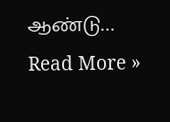ஆண்டு…
Read More »